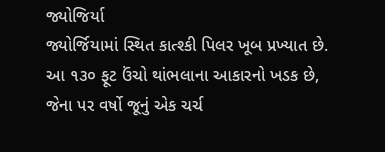જ્યોજિર્યા
જ્યોર્જિયામાં સ્થિત કાત્શ્કી પિલર ખૂબ પ્રખ્યાત છે. આ ૧૩૦ ફૂટ ઉંચો થાંભલાના આકારનો ખડક છે, જેના પર વર્ષો જૂનું એક ચર્ચ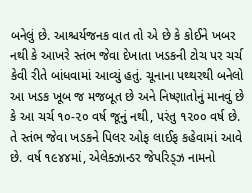બનેલું છે. આશ્ચર્યજનક વાત તો એ છે કે કોઈને ખબર નથી કે આખરે સ્તંભ જેવા દેખાતા ખડકની ટોચ પર ચર્ચ કેવી રીતે બાંધવામાં આવ્યું હતું. ચૂનાના પથ્થરથી બનેલો આ ખડક ખૂબ જ મજબૂત છે અને નિષ્ણાતોનું માનવું છે કે આ ચર્ચ ૧૦-૨૦ વર્ષ જૂનું નથી, પરંતુ ૧૨૦૦ વર્ષ છે. તે સ્તંભ જેવા ખડકને પિલર ઓફ લાઈફ કહેવામાં આવે છે. વર્ષ ૧૯૪૪માં, એલેક્ઝાન્ડર જેપરિડ્ઝ નામનો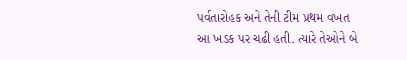પર્વતારોહક અને તેની ટીમ પ્રથમ વખત આ ખડક પર ચઢી હતી. ત્યારે તેઓને બે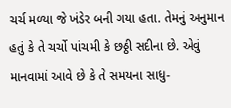ચર્ચ મળ્યા જે ખંડેર બની ગયા હતા. તેમનું અનુમાન હતું કે તે ચર્ચો પાંચમી કે છઠ્ઠી સદીના છે. એવું માનવામાં આવે છે કે તે સમયના સાધુ-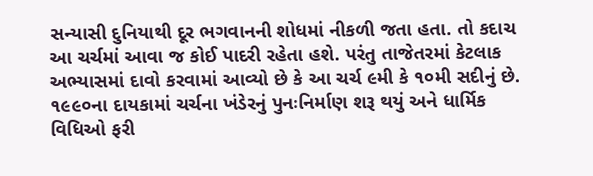સન્યાસી દુનિયાથી દૂર ભગવાનની શોધમાં નીકળી જતા હતા. તો કદાચ આ ચર્ચમાં આવા જ કોઈ પાદરી રહેતા હશે. પરંતુ તાજેતરમાં કેટલાક અભ્યાસમાં દાવો કરવામાં આવ્યો છે કે આ ચર્ચ ૯મી કે ૧૦મી સદીનું છે. ૧૯૯૦ના દાયકામાં ચર્ચના ખંડેરનું પુનઃનિર્માણ શરૂ થયું અને ધાર્મિક વિધિઓ ફરી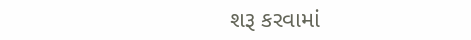શરૂ કરવામાં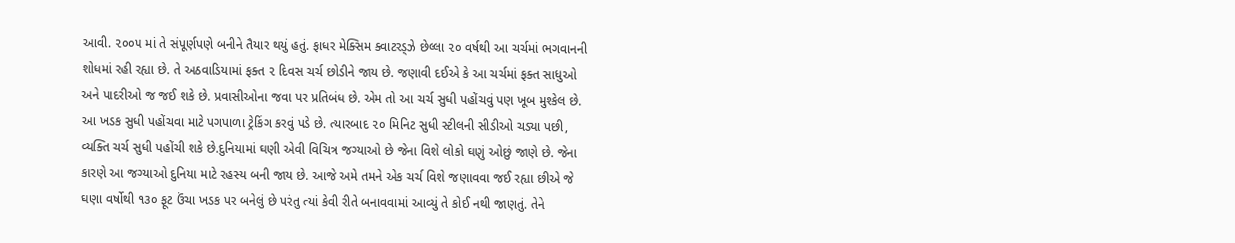આવી. ૨૦૦૫ માં તે સંપૂર્ણપણે બનીને તૈયાર થયું હતું. ફાધર મેક્સિમ ક્વાટરડ્ઝે છેલ્લા ૨૦ વર્ષથી આ ચર્ચમાં ભગવાનની શોધમાં રહી રહ્યા છે. તે અઠવાડિયામાં ફક્ત ૨ દિવસ ચર્ચ છોડીને જાય છે. જણાવી દઈએ કે આ ચર્ચમાં ફક્ત સાધુઓ અને પાદરીઓ જ જઈ શકે છે. પ્રવાસીઓના જવા પર પ્રતિબંધ છે. એમ તો આ ચર્ચ સુધી પહોંચવું પણ ખૂબ મુશ્કેલ છે. આ ખડક સુધી પહોંચવા માટે પગપાળા ટ્રેકિંગ કરવું પડે છે. ત્યારબાદ ૨૦ મિનિટ સુધી સ્ટીલની સીડીઓ ચડ્યા પછી, વ્યક્તિ ચર્ચ સુધી પહોંચી શકે છે.દુનિયામાં ઘણી એવી વિચિત્ર જગ્યાઓ છે જેના વિશે લોકો ઘણું ઓછું જાણે છે. જેના કારણે આ જગ્યાઓ દુનિયા માટે રહસ્ય બની જાય છે. આજે અમે તમને એક ચર્ચ વિશે જણાવવા જઈ રહ્યા છીએ જે ઘણા વર્ષોથી ૧૩૦ ફૂટ ઉંચા ખડક પર બનેલું છે પરંતુ ત્યાં કેવી રીતે બનાવવામાં આવ્યું તે કોઈ નથી જાણતું. તેને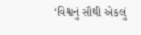‘વિશ્વનું સૌથી એકલું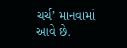ચર્ચ’ માનવામાં આવે છે.